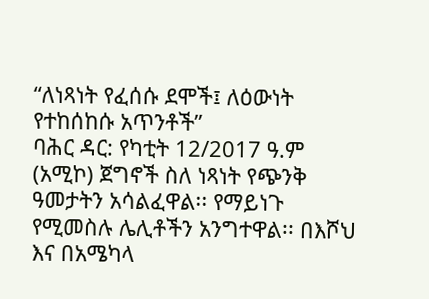“ለነጻነት የፈሰሱ ደሞች፤ ለዕውነት የተከሰከሱ አጥንቶች”
ባሕር ዳር: የካቲት 12/2017 ዓ.ም (አሚኮ) ጀግኖች ስለ ነጻነት የጭንቅ ዓመታትን አሳልፈዋል፡፡ የማይነጉ የሚመስሉ ሌሊቶችን አንግተዋል፡፡ በእሾህ እና በአሜካላ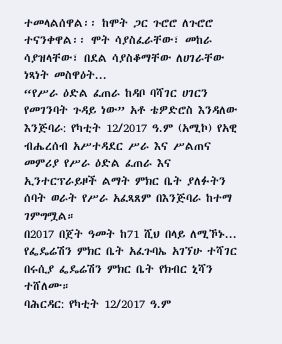ተመላልሰዋል፡፡ ከሞት ጋር ጉሮሮ ለጉሮሮ ተናንቀዋል፡፡ ሞት ሳያስፈራቸው፣ መከራ ሳያዝላቸው፣ በደል ሳያስቆማቸው ለሀገራቸው ነጻነት መስዋዕት...
“የሥራ ዕድል ፈጠራ ከዳቦ ባሻገር ሀገርን የመገንባት ጉዳይ ነው” አቶ ቴዎድሮስ እንዳለው
እንጅባራ: የካቲት 12/2017 ዓ.ም (አሚኮ) የአዊ ብሔረሰብ አሥተዳደር ሥራ እና ሥልጠና መምሪያ የሥራ ዕድል ፈጠራ እና ኢንተርፕራይዞች ልማት ምክር ቤት ያለፉትን ሰባት ወራት የሥራ አፈጻጸም በእንጅባራ ከተማ ገምግሟል።
በ2017 በጀት ዓመት ከ71 ሺህ በላይ ለሚኾኑ...
የፌዴሬሽን ምክር ቤት አፈጉባኤ አገኘሁ ተሻገር በሩሲያ ፌዴሬሽን ምክር ቤት የክብር ኒሻን ተሸለሙ።
ባሕርዳር: የካቲት 12/2017 ዓ.ም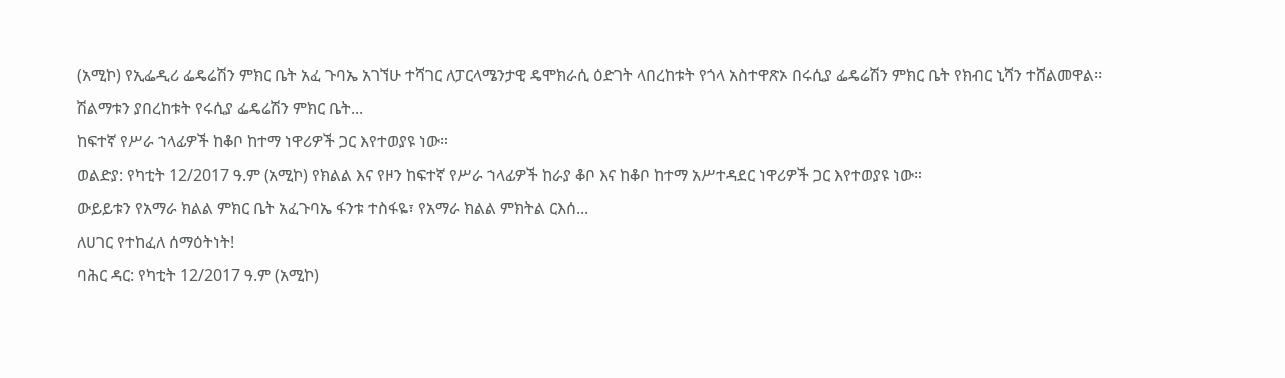(አሚኮ) የኢፌዲሪ ፌዴሬሽን ምክር ቤት አፈ ጉባኤ አገኘሁ ተሻገር ለፓርላሜንታዊ ዴሞክራሲ ዕድገት ላበረከቱት የጎላ አስተዋጽኦ በሩሲያ ፌዴሬሽን ምክር ቤት የክብር ኒሻን ተሸልመዋል፡፡ ሽልማቱን ያበረከቱት የሩሲያ ፌዴሬሽን ምክር ቤት...
ከፍተኛ የሥራ ኀላፊዎች ከቆቦ ከተማ ነዋሪዎች ጋር እየተወያዩ ነው።
ወልድያ: የካቲት 12/2017 ዓ.ም (አሚኮ) የክልል እና የዞን ከፍተኛ የሥራ ኀላፊዎች ከራያ ቆቦ እና ከቆቦ ከተማ አሥተዳደር ነዋሪዎች ጋር እየተወያዩ ነው።
ውይይቱን የአማራ ክልል ምክር ቤት አፈጉባኤ ፋንቱ ተስፋዬ፣ የአማራ ክልል ምክትል ርእሰ...
ለሀገር የተከፈለ ሰማዕትነት!
ባሕር ዳር: የካቲት 12/2017 ዓ.ም (አሚኮ)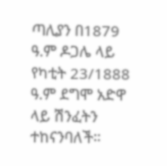ጣሊያን በ1879 ዓ.ም ዶጋሌ ላይ የካቲት 23/1888 ዓ.ም ደግሞ አድዋ ላይ ሽንፈትን ተከናንባለች።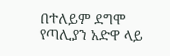በተለይም ደግሞ የጣሊያን አድዋ ላይ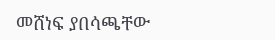መሸነፍ ያበሳጫቸው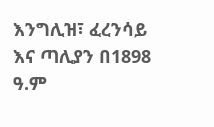እንግሊዝ፣ ፈረንሳይ እና ጣሊያን በ1898 ዓ.ም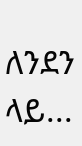ለንደን ላይ...